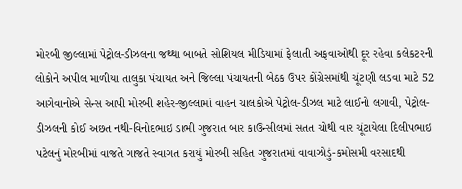મોરબી જીલ્લામાં પેટ્રોલ-ડીઝલના જથ્થા બાબતે સોશિયલ મીડિયામાં ફેલાતી અફવાઓથી દૂર રહેવા કલેકટરની લોકોને અપીલ માળીયા તાલુકા પંચાયત અને જિલ્લા પંચાયતની બેઠક ઉપર કોંગ્રેસમાંથી ચૂંટણી લડવા માટે 52 આગેવાનોએ સેન્સ આપી મોરબી શહેર-જીલ્લામાં વાહન ચાલકોએ પેટ્રોલ-ડીઝલ માટે લાઈનો લગાવી, પેટ્રોલ-ડીઝલની કોઈ અછત નથી-વિનોદભાઇ ડાભી ગુજરાત બાર કાઉન્સીલમાં સતત ચોથી વાર ચૂંટાયેલા દિલીપભાઇ પટેલનું મોરબીમાં વાજતે ગાજતે સ્વાગત કરાયું મોરબી સહિત ગુજરાતમાં વાવાઝોડું-કમોસમી વરસાદથી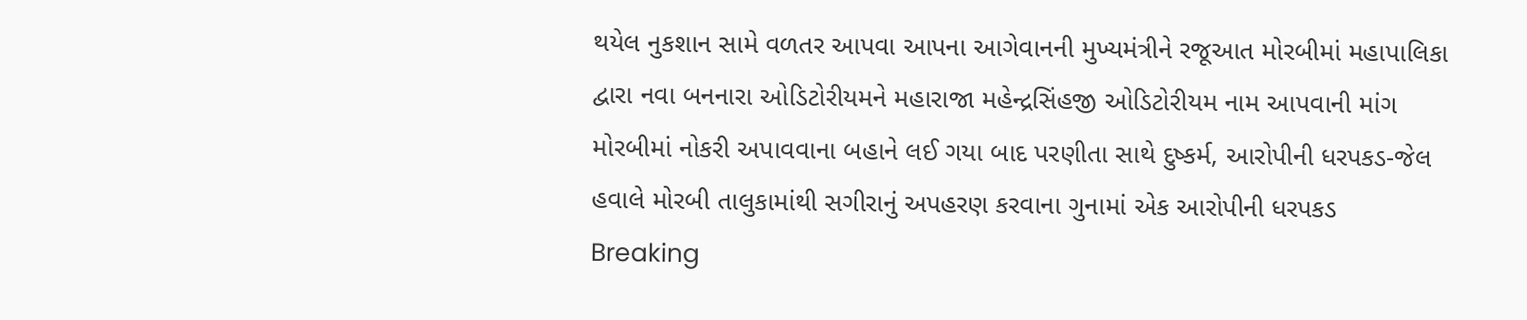થયેલ નુકશાન સામે વળતર આપવા આપના આગેવાનની મુખ્યમંત્રીને રજૂઆત મોરબીમાં મહાપાલિકા દ્વારા નવા બનનારા ઓડિટોરીયમને મહારાજા મહેન્દ્રસિંહજી ઓડિટોરીયમ નામ આપવાની માંગ મોરબીમાં નોકરી અપાવવાના બહાને લઈ ગયા બાદ પરણીતા સાથે દુષ્કર્મ, આરોપીની ધરપકડ-જેલ હવાલે મોરબી તાલુકામાંથી સગીરાનું અપહરણ કરવાના ગુનામાં એક આરોપીની ધરપકડ
Breaking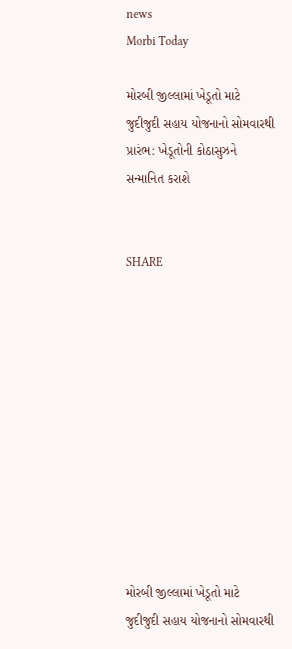news
Morbi Today

મોરબી જીલ્લામાં ખેડૂતો માટે જુદીજુદી સહાય યોજનાનો સોમવારથી પ્રારંભ: ખેડૂતોની કોઠાસુઝને સન્માનિત કરાશે


SHARE











મોરબી જીલ્લામાં ખેડૂતો માટે જુદીજુદી સહાય યોજનાનો સોમવારથી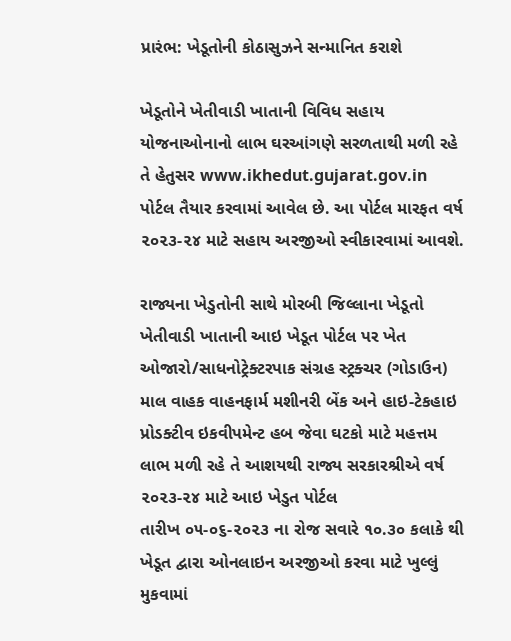પ્રારંભ: ખેડૂતોની કોઠાસુઝને સન્માનિત કરાશે

ખેડૂતોને ખેતીવાડી ખાતાની વિવિધ સહાય યોજનાઓનાનો લાભ ઘરઆંગણે સરળતાથી મળી રહે તે હેતુસર www.ikhedut.gujarat.gov.in પોર્ટલ તૈયાર કરવામાં આવેલ છે. આ પોર્ટલ મારફત વર્ષ ૨૦૨૩-૨૪ માટે સહાય અરજીઓ સ્વીકારવામાં આવશે.

રાજ્યના ખેડુતોની સાથે મોરબી જિલ્લાના ખેડૂતો ખેતીવાડી ખાતાની આઇ ખેડૂત પોર્ટલ પર ખેત ઓજારો/સાધનોટ્રેક્ટરપાક સંગ્રહ સ્ટ્રક્ચર (ગોડાઉન) માલ વાહક વાહનફાર્મ મશીનરી બેંક અને હાઇ-ટેકહાઇ પ્રોડક્ટીવ ઇકવીપમેન્ટ હબ જેવા ઘટકો માટે મહત્તમ લાભ મળી રહે તે આશયથી રાજ્ય સરકારશ્રીએ વર્ષ ૨૦૨૩-૨૪ માટે આઇ ખેડુત પોર્ટલ તારીખ ‌૦૫-૦૬-૨૦૨૩ ના રોજ સવારે ૧૦.૩૦ કલાકે થી ખેડૂત દ્વારા ઓનલાઇન અરજીઓ કરવા માટે ખુલ્લું મુકવામાં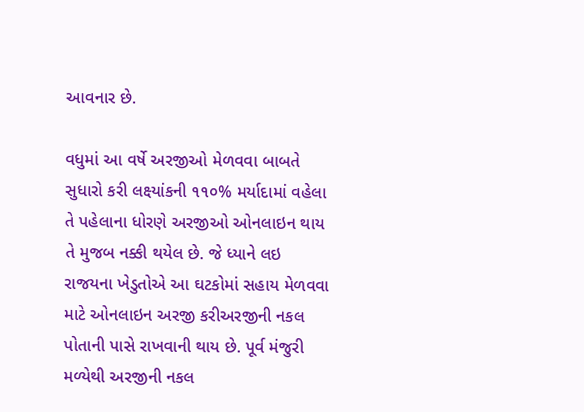આવનાર છે.

વધુમાં આ વર્ષે અરજીઓ મેળવવા બાબતે સુધારો કરી લક્ષ્યાંકની ૧૧૦% મર્યાદામાં વહેલા તે પહેલાના ધોરણે અરજીઓ ઓનલાઇન થાય તે મુજબ નક્કી થયેલ છે. જે ધ્યાને લઇ રાજયના ખેડુતોએ આ ઘટકોમાં સહાય મેળવવા માટે ઓનલાઇન અરજી કરીઅરજીની નકલ પોતાની પાસે રાખવાની થાય છે. પૂર્વ મંજુરી મળ્યેથી અરજીની નકલ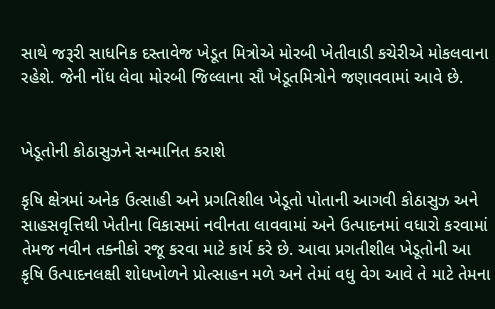સાથે જરૂરી સાધનિક દસ્તાવેજ ખેડૂત મિત્રોએ મોરબી ખેતીવાડી કચેરીએ મોકલવાના રહેશે. જેની નોંધ લેવા મોરબી જિલ્લાના સૌ ખેડૂતમિત્રોને જણાવવામાં આવે છે.


ખેડૂતોની કોઠાસુઝને સન્માનિત કરાશે

કૃષિ ક્ષેત્રમાં અનેક ઉત્સાહી અને પ્રગતિશીલ ખેડૂતો પોતાની આગવી કોઠાસુઝ અને સાહસવૃત્તિથી ખેતીના વિકાસમાં નવીનતા લાવવામાં અને ઉત્પાદનમાં વધારો કરવામાં તેમજ નવીન તક્નીકો રજૂ કરવા માટે કાર્ય કરે છે. આવા પ્રગતીશીલ ખેડૂતોની આ કૃષિ ઉત્પાદનલક્ષી શોધખોળને પ્રોત્સાહન મળે અને તેમાં વધુ વેગ આવે તે માટે તેમના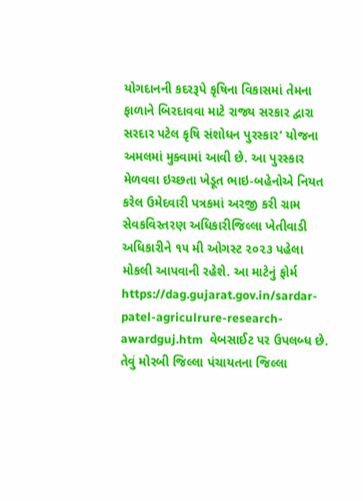યોગદાનની કદરરૂપે કૃષિના વિકાસમાં તેમના ફાળાને બિરદાવવા માટે રાજ્ય સરકાર દ્વારા સરદાર પટેલ કૃષિ સંશોધન પુરસ્કાર’ યોજના અમલમાં મુક્વામાં આવી છે. આ પુરસ્કાર મેળવવા ઇચ્છતા ખેડૂત ભાઇ-બહેનોએ નિયત કરેલ ઉમેદવારી પત્રકમાં અરજી કરી ગ્રામ સેવકવિસ્તરણ અધિકારીજિલ્લા ખેતીવાડી અધિકારીને ૧૫ મી ઓગસ્ટ ૨૦૨૩ પહેલા મોકલી આપવાની રહેશે. આ માટેનું ફોર્મ https://dag.gujarat.gov.in/sardar-patel-agriculrure-research- awardguj.htm  વેબસાઈટ પર ઉપલબ્ધ છે. તેવું મોરબી જિલ્લા પંચાયતના જિલ્લા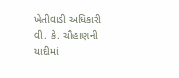ખેતીવાડી અધિકારી વી. કે. ચૌહાણની યાદીમાં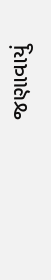જણાવાયું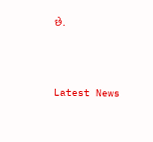છે.




Latest News